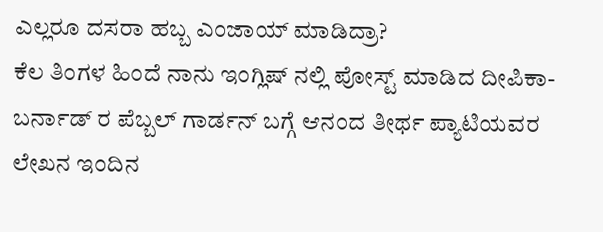ಎಲ್ಲರೂ ದಸರಾ ಹಬ್ಬ ಎಂಜಾಯ್ ಮಾಡಿದ್ರಾ?
ಕೆಲ ತಿಂಗಳ ಹಿಂದೆ ನಾನು ಇಂಗ್ಲಿಷ್ ನಲ್ಲಿ ಪೋಸ್ಟ್ ಮಾಡಿದ ದೀಪಿಕಾ-ಬರ್ನಾಡ್ ರ ಪೆಬ್ಬಲ್ ಗಾರ್ಡನ್ ಬಗ್ಗೆ ಆನಂದ ತೀರ್ಥ ಪ್ಯಾಟಿಯವರ ಲೇಖನ ಇಂದಿನ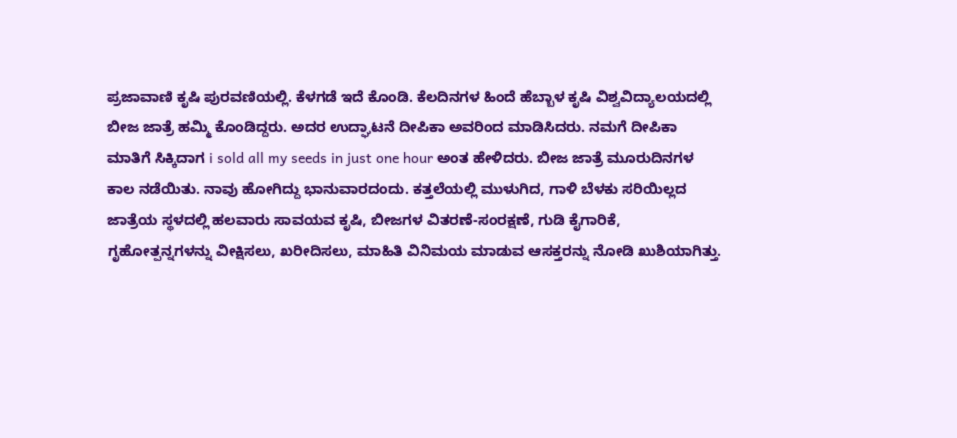ಪ್ರಜಾವಾಣಿ ಕೃಷಿ ಪುರವಣಿಯಲ್ಲಿ. ಕೆಳಗಡೆ ಇದೆ ಕೊಂಡಿ. ಕೆಲದಿನಗಳ ಹಿಂದೆ ಹೆಬ್ಬಾಳ ಕೃಷಿ ವಿಶ್ವವಿದ್ಯಾಲಯದಲ್ಲಿ ಬೀಜ ಜಾತ್ರೆ ಹಮ್ಮಿ ಕೊಂಡಿದ್ದರು. ಅದರ ಉದ್ಘಾಟನೆ ದೀಪಿಕಾ ಅವರಿಂದ ಮಾಡಿಸಿದರು. ನಮಗೆ ದೀಪಿಕಾ ಮಾತಿಗೆ ಸಿಕ್ಕಿದಾಗ i sold all my seeds in just one hour ಅಂತ ಹೇಳಿದರು. ಬೀಜ ಜಾತ್ರೆ ಮೂರುದಿನಗಳ ಕಾಲ ನಡೆಯಿತು. ನಾವು ಹೋಗಿದ್ದು ಭಾನುವಾರದಂದು. ಕತ್ತಲೆಯಲ್ಲಿ ಮುಳುಗಿದ, ಗಾಳಿ ಬೆಳಕು ಸರಿಯಿಲ್ಲದ ಜಾತ್ರೆಯ ಸ್ಥಳದಲ್ಲಿ ಹಲವಾರು ಸಾವಯವ ಕೃಷಿ, ಬೀಜಗಳ ವಿತರಣೆ-ಸಂರಕ್ಷಣೆ, ಗುಡಿ ಕೈಗಾರಿಕೆ, ಗೃಹೋತ್ಪನ್ನಗಳನ್ನು ವೀಕ್ಷಿಸಲು, ಖರೀದಿಸಲು, ಮಾಹಿತಿ ವಿನಿಮಯ ಮಾಡುವ ಆಸಕ್ತರನ್ನು ನೋಡಿ ಖುಶಿಯಾಗಿತ್ತು.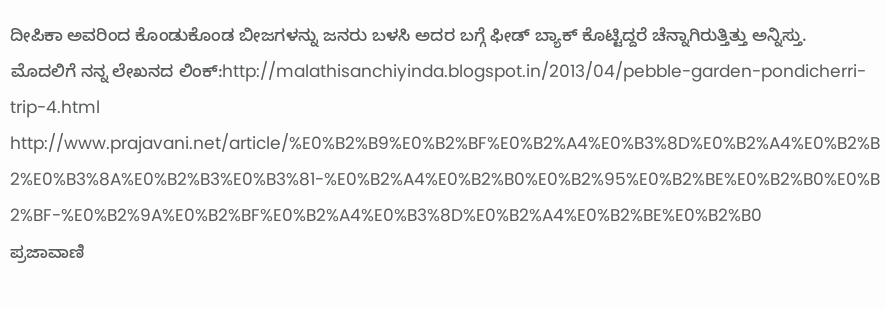ದೀಪಿಕಾ ಅವರಿಂದ ಕೊಂಡುಕೊಂಡ ಬೀಜಗಳನ್ನು ಜನರು ಬಳಸಿ ಅದರ ಬಗ್ಗೆ ಫೀಡ್ ಬ್ಯಾಕ್ ಕೊಟ್ಟಿದ್ದರೆ ಚೆನ್ನಾಗಿರುತ್ತಿತ್ತು ಅನ್ನಿಸ್ತು.
ಮೊದಲಿಗೆ ನನ್ನ ಲೇಖನದ ಲಿಂಕ್:http://malathisanchiyinda.blogspot.in/2013/04/pebble-garden-pondicherri-trip-4.html
http://www.prajavani.net/article/%E0%B2%B9%E0%B2%BF%E0%B2%A4%E0%B3%8D%E0%B2%A4%E0%B2%B2%E0%B3%8A%E0%B2%B3%E0%B3%81-%E0%B2%A4%E0%B2%B0%E0%B2%95%E0%B2%BE%E0%B2%B0%E0%B2%BF-%E0%B2%9A%E0%B2%BF%E0%B2%A4%E0%B3%8D%E0%B2%A4%E0%B2%BE%E0%B2%B0
ಪ್ರಜಾವಾಣಿ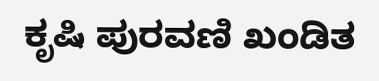ಕೃಷಿ ಪುರವಣಿ ಖಂಡಿತ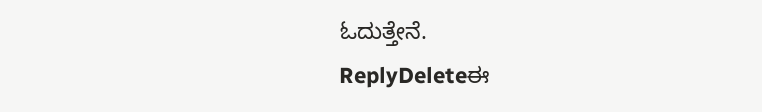ಓದುತ್ತೇನೆ.
ReplyDeleteಈ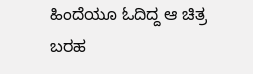ಹಿಂದೆಯೂ ಓದಿದ್ದ ಆ ಚಿತ್ರ ಬರಹ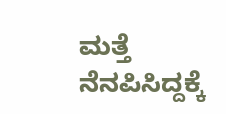ಮತ್ತೆ ನೆನಪಿಸಿದ್ದಕ್ಕೆ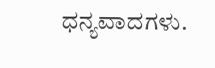ಧನ್ಯವಾದಗಳು.